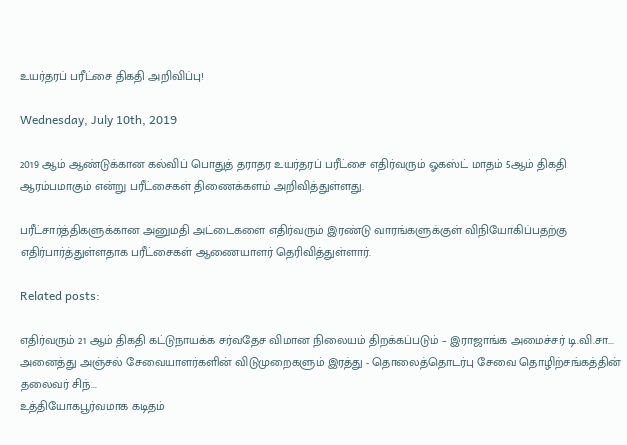உயர்தரப் பரீட்சை திகதி அறிவிப்பு!

Wednesday, July 10th, 2019

2019 ஆம் ஆண்டுக்கான கல்விப் பொதுத் தராதர உயர்தரப் பரீட்சை எதிர்வரும் ஓகஸ்ட் மாதம் 5ஆம் திகதி ஆரம்பமாகும் என்று பரீட்சைகள் திணைக்களம் அறிவித்துள்ளது.

பரீட்சார்த்திகளுக்கான அனுமதி அட்டைகளை எதிர்வரும் இரண்டு வாரங்களுக்குள் விநியோகிப்பதற்கு எதிர்பார்த்துள்ளதாக பரீட்சைகள் ஆணையாளர் தெரிவித்துள்ளார்.

Related posts:

எதிர்வரும் 21 ஆம் திகதி கட்டுநாயக்க சர்வதேச விமான நிலையம் திறக்கப்படும் – இராஜாங்க அமைச்சர் டி.வி.சா...
அனைத்து அஞ்சல் சேவையாளர்களின் விடுமுறைகளும் இரத்து - தொலைத்தொடர்பு சேவை தொழிற்சங்கத்தின் தலைவர் சிந்...
உத்தியோகபூர்வமாக கடிதம்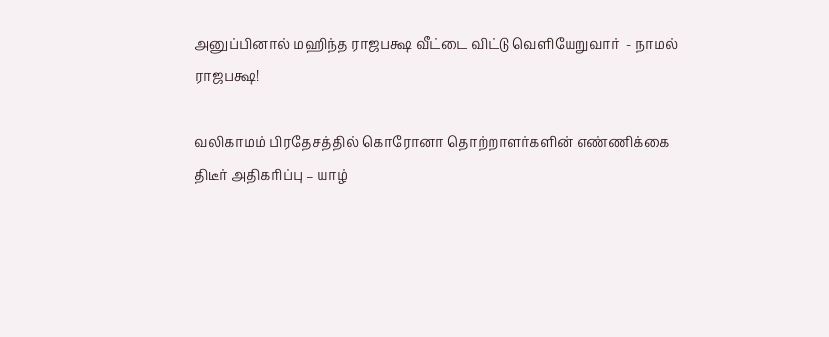அனுப்பினால் மஹிந்த ராஜபக்ஷ வீட்டை விட்டு வெளியேறுவார்  - நாமல் ராஜபக்ஷ!

வலிகாமம் பிரதேசத்தில் கொரோனா தொற்றாளர்களின் எண்ணிக்கை திடீர் அதிகரிப்பு – யாழ்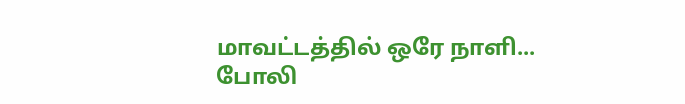மாவட்டத்தில் ஒரே நாளி...
போலி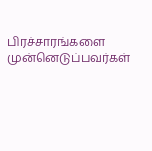பிரச்சாரங்களை முன்னெடுப்பவர்கள்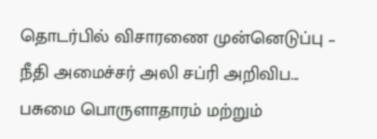தொடர்பில் விசாரணை முன்னெடுப்பு – நீதி அமைச்சர் அலி சப்ரி அறிவிப...
பசுமை பொருளாதாரம் மற்றும்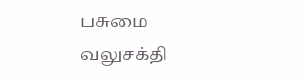பசுமை வலுசக்தி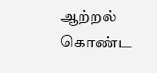ஆற்றல் கொண்ட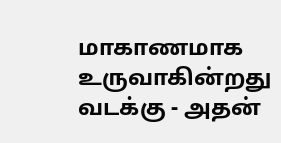மாகாணமாக உருவாகின்றது வடக்கு - அதன்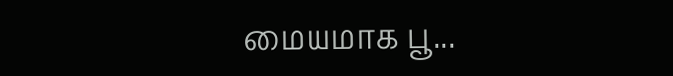மையமாக பூ...